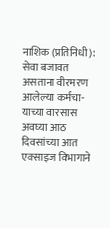नाशिक (प्रतिनिधी): सेवा बजावत असताना वीरमरण आलेल्या कर्मचा-याच्या वारसास अवघ्या आठ दिवसांच्या आत एक्साइज विभागाने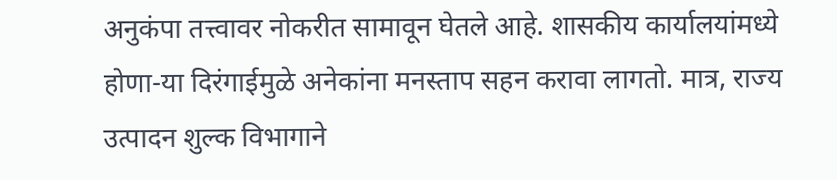अनुकंपा तत्त्वावर नोकरीत सामावून घेतले आहे. शासकीय कार्यालयांमध्ये होणा-या दिरंगाईमुळे अनेकांना मनस्ताप सहन करावा लागतो. मात्र, राज्य उत्पादन शुल्क विभागाने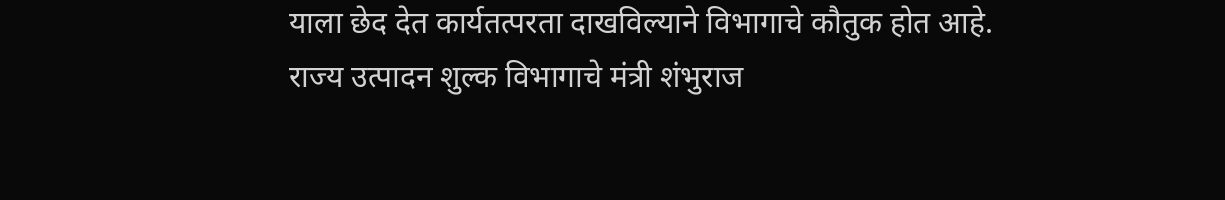याला छेद देत कार्यतत्परता दाखविल्याने विभागाचे कौतुक होत आहे.
राज्य उत्पादन शुल्क विभागाचे मंत्री शंभुराज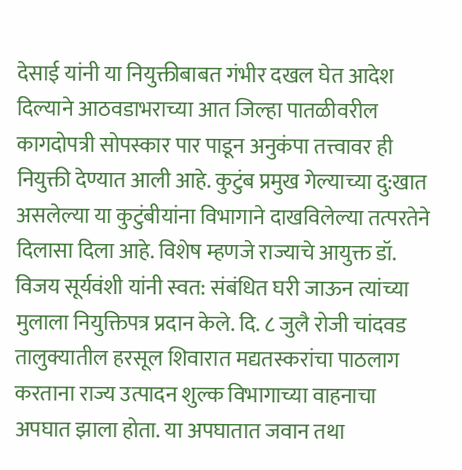देसाई यांनी या नियुक्तीबाबत गंभीर दखल घेत आदेश दिल्याने आठवडाभराच्या आत जिल्हा पातळीवरील कागदोपत्री सोपस्कार पार पाडून अनुकंपा तत्त्वावर ही नियुक्ती देण्यात आली आहे. कुटुंब प्रमुख गेल्याच्या दु:खात असलेल्या या कुटुंबीयांना विभागाने दाखविलेल्या तत्परतेने दिलासा दिला आहे. विशेष म्हणजे राज्याचे आयुक्त डॉ. विजय सूर्यवंशी यांनी स्वत: संबंधित घरी जाऊन त्यांच्या मुलाला नियुक्तिपत्र प्रदान केले. दि. ८ जुलै रोजी चांदवड तालुक्यातील हरसूल शिवारात मद्यतस्करांचा पाठलाग करताना राज्य उत्पादन शुल्क विभागाच्या वाहनाचा अपघात झाला होता. या अपघातात जवान तथा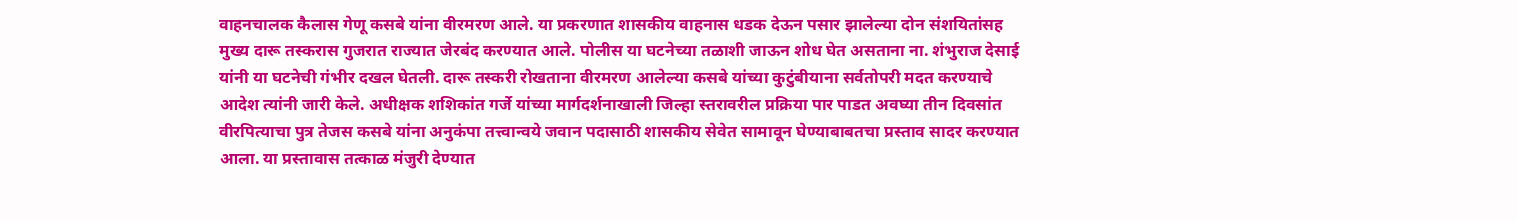वाहनचालक कैलास गेणू कसबे यांना वीरमरण आले. या प्रकरणात शासकीय वाहनास धडक देऊन पसार झालेल्या दोन संशयितांसह मुख्य दारू तस्करास गुजरात राज्यात जेरबंद करण्यात आले. पोलीस या घटनेच्या तळाशी जाऊन शोध घेत असताना ना. शंभुराज देसाई यांनी या घटनेची गंभीर दखल घेतली. दारू तस्करी रोखताना वीरमरण आलेल्या कसबे यांच्या कुटुंबीयाना सर्वतोपरी मदत करण्याचे आदेश त्यांनी जारी केले. अधीक्षक शशिकांत गर्जे यांच्या मार्गदर्शनाखाली जिल्हा स्तरावरील प्रक्रिया पार पाडत अवघ्या तीन दिवसांत वीरपित्याचा पुत्र तेजस कसबे यांना अनुकंपा तत्त्वान्वये जवान पदासाठी शासकीय सेवेत सामावून घेण्याबाबतचा प्रस्ताव सादर करण्यात आला. या प्रस्तावास तत्काळ मंजुरी देण्यात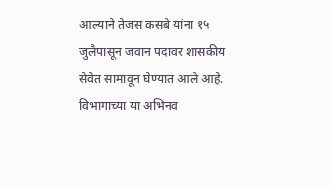आल्याने तेजस कसबे यांना १५ जुलैपासून जवान पदावर शासकीय सेवेत सामावून घेण्यात आले आहे. विभागाच्या या अभिनव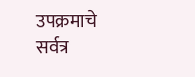उपक्रमाचे सर्वत्र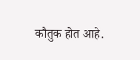कौतुक होत आहे.